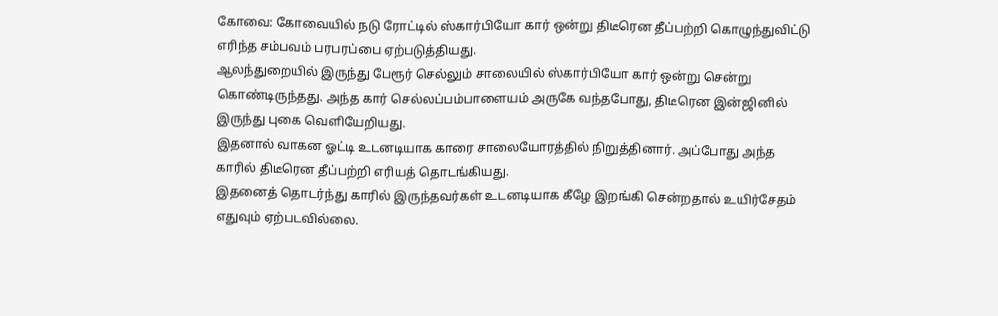கோவை: கோவையில் நடு ரோட்டில் ஸ்கார்பியோ கார் ஒன்று திடீரென தீப்பற்றி கொழுந்துவிட்டு எரிந்த சம்பவம் பரபரப்பை ஏற்படுத்தியது.
ஆலந்துறையில் இருந்து பேரூர் செல்லும் சாலையில் ஸ்கார்பியோ கார் ஒன்று சென்று கொண்டிருந்தது. அந்த கார் செல்லப்பம்பாளையம் அருகே வந்தபோது, திடீரென இன்ஜினில் இருந்து புகை வெளியேறியது.
இதனால் வாகன ஓட்டி உடனடியாக காரை சாலையோரத்தில் நிறுத்தினார். அப்போது அந்த காரில் திடீரென தீப்பற்றி எரியத் தொடங்கியது.
இதனைத் தொடர்ந்து காரில் இருந்தவர்கள் உடனடியாக கீழே இறங்கி சென்றதால் உயிர்சேதம் எதுவும் ஏற்படவில்லை.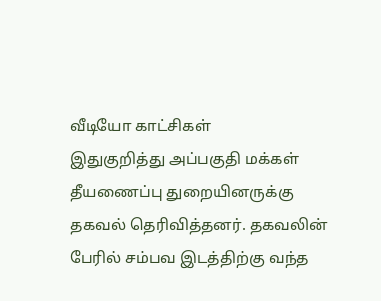வீடியோ காட்சிகள்
இதுகுறித்து அப்பகுதி மக்கள் தீயணைப்பு துறையினருக்கு தகவல் தெரிவித்தனர். தகவலின் பேரில் சம்பவ இடத்திற்கு வந்த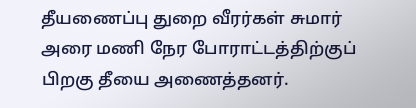தீயணைப்பு துறை வீரர்கள் சுமார் அரை மணி நேர போராட்டத்திற்குப் பிறகு தீயை அணைத்தனர்.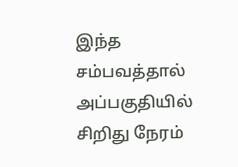இந்த சம்பவத்தால் அப்பகுதியில் சிறிது நேரம்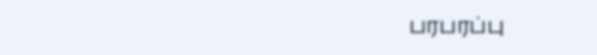பரபரப்பு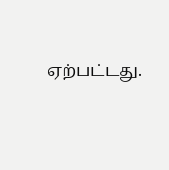ஏற்பட்டது.